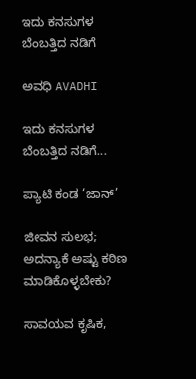ಇದು ಕನಸುಗಳ ಬೆಂಬತ್ತಿದ ನಡಿಗೆ‍

ಅವಧಿ AVADHI

ಇದು ಕನಸುಗಳ ಬೆಂಬತ್ತಿದ ನಡಿಗೆ...

ಪ್ಯಾಟಿ ಕಂಡ ‘ಜಾನ್’

ಜೀವನ ಸುಲಭ; ಅದನ್ಯಾಕೆ ಅಷ್ಟು ಕಠಿಣ ಮಾಡಿಕೊಳ್ಳಬೇಕು?

ಸಾವಯವ ಕೃಷಿಕ,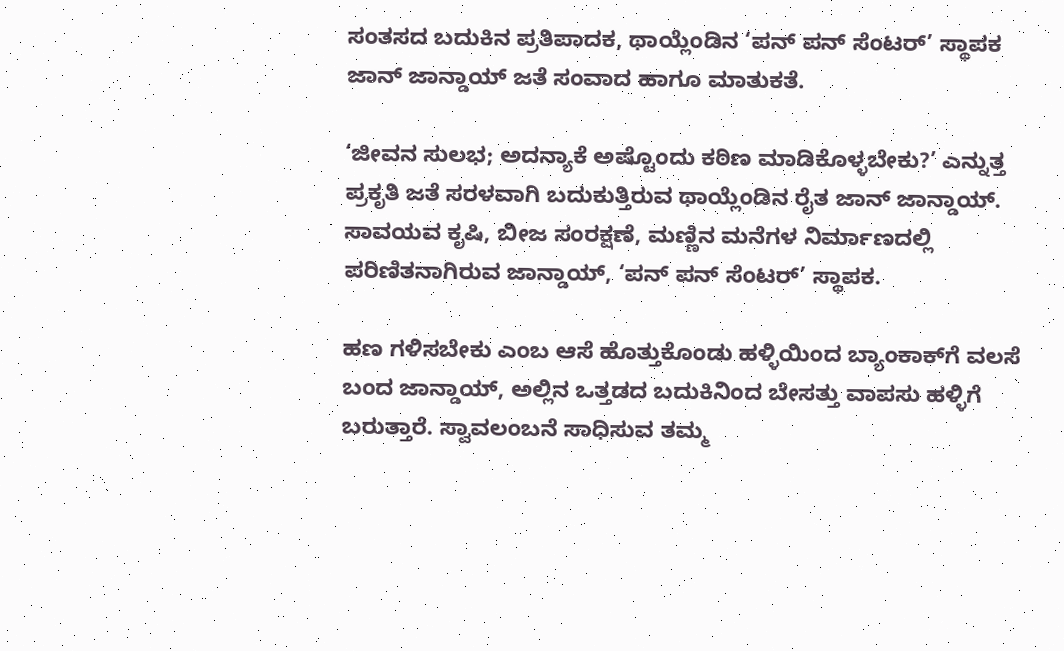ಸಂತಸದ ಬದುಕಿನ ಪ್ರತಿಪಾದಕ, ಥಾಯ್ಲೆಂಡಿನ ‘ಪನ್ ಪನ್ ಸೆಂಟರ್’ ಸ್ಥಾಪಕ ಜಾನ್ ಜಾನ್ಡಾಯ್ ಜತೆ ಸಂವಾದ ಹಾಗೂ ಮಾತುಕತೆ.

‘ಜೀವನ ಸುಲಭ; ಅದನ್ಯಾಕೆ ಅಷ್ಟೊಂದು ಕಠಿಣ ಮಾಡಿಕೊಳ್ಳಬೇಕು?’ ಎನ್ನುತ್ತ ಪ್ರಕೃತಿ ಜತೆ ಸರಳವಾಗಿ ಬದುಕುತ್ತಿರುವ ಥಾಯ್ಲೆಂಡಿನ ರೈತ ಜಾನ್ ಜಾನ್ಡಾಯ್. ಸಾವಯವ ಕೃಷಿ, ಬೀಜ ಸಂರಕ್ಷಣೆ, ಮಣ್ಣಿನ ಮನೆಗಳ ನಿರ್ಮಾಣದಲ್ಲಿ ಪರಿಣಿತನಾಗಿರುವ ಜಾನ್ಡಾಯ್, ‘ಪನ್ ಪನ್ ಸೆಂಟರ್’ ಸ್ಥಾಪಕ.

ಹಣ ಗಳಿಸಬೇಕು ಎಂಬ ಆಸೆ ಹೊತ್ತುಕೊಂಡು ಹಳ್ಳಿಯಿಂದ ಬ್ಯಾಂಕಾಕ್‍ಗೆ ವಲಸೆ ಬಂದ ಜಾನ್ಡಾಯ್, ಅಲ್ಲಿನ ಒತ್ತಡದ ಬದುಕಿನಿಂದ ಬೇಸತ್ತು ವಾಪಸು ಹಳ್ಳಿಗೆ ಬರುತ್ತಾರೆ. ಸ್ವಾವಲಂಬನೆ ಸಾಧಿಸುವ ತಮ್ಮ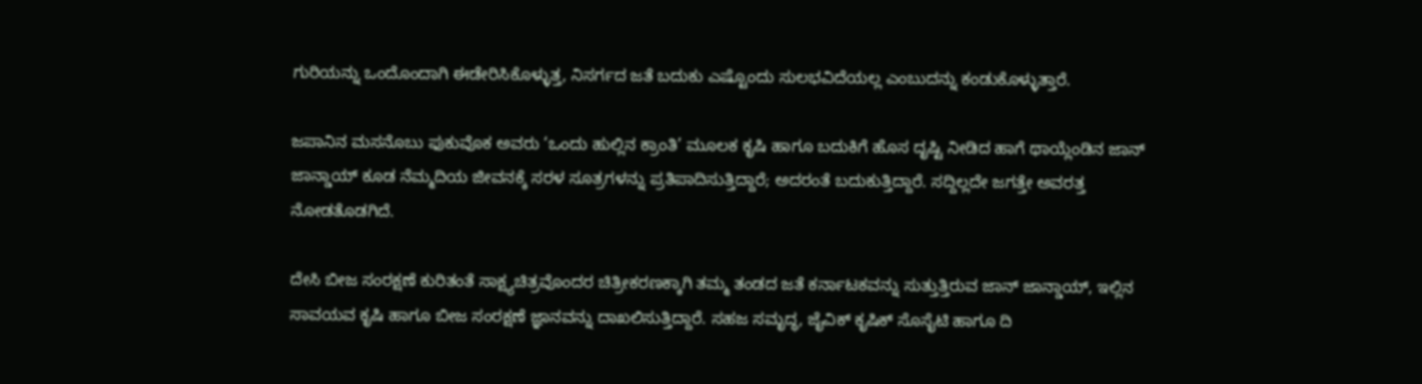ಗುರಿಯನ್ನು ಒಂದೊಂದಾಗಿ ಈಡೇರಿಸಿಕೊಳ್ಳುತ್ತ, ನಿಸರ್ಗದ ಜತೆ ಬದುಕು ಎಷ್ಟೊಂದು ಸುಲಭವಿದೆಯಲ್ಲ ಎಂಬುದನ್ನು ಕಂಡುಕೊಳ್ಳುತ್ತಾರೆ.

ಜಪಾನಿನ ಮಸನೊಬು ಫುಕುವೊಕ ಅವರು ‘ಒಂದು ಹುಲ್ಲಿನ ಕ್ರಾಂತಿ’ ಮೂಲಕ ಕೃಷಿ ಹಾಗೂ ಬದುಕಿಗೆ ಹೊಸ ದೃಷ್ಟಿ ನೀಡಿದ ಹಾಗೆ ಥಾಯ್ಲೆಂಡಿನ ಜಾನ್ ಜಾನ್ಡಾಯ್ ಕೂಡ ನೆಮ್ಮದಿಯ ಜೀವನಕ್ಕೆ ಸರಳ ಸೂತ್ರಗಳನ್ನು ಪ್ರತಿಪಾದಿಸುತ್ತಿದ್ದಾರೆ; ಅದರಂತೆ ಬದುಕುತ್ತಿದ್ದಾರೆ. ಸದ್ದಿಲ್ಲದೇ ಜಗತ್ತೇ ಅವರತ್ತ ನೋಡತೊಡಗಿದೆ.

ದೇಸಿ ಬೀಜ ಸಂರಕ್ಷಣೆ ಕುರಿತಂತೆ ಸಾಕ್ಷ್ಯಚಿತ್ರವೊಂದರ ಚಿತ್ರೀಕರಣಕ್ಕಾಗಿ ತಮ್ಮ ತಂಡದ ಜತೆ ಕರ್ನಾಟಕವನ್ನು ಸುತ್ತುತ್ತಿರುವ ಜಾನ್ ಜಾನ್ಡಾಯ್, ಇಲ್ಲಿನ ಸಾವಯವ ಕೃಷಿ ಹಾಗೂ ಬೀಜ ಸಂರಕ್ಷಣೆ ಜ್ಞಾನವನ್ನು ದಾಖಲಿಸುತ್ತಿದ್ದಾರೆ. ಸಹಜ ಸಮೃದ್ಧ, ಜೈವಿಕ್ ಕೃಷಿಕ್ ಸೊಸೈಟಿ ಹಾಗೂ ದಿ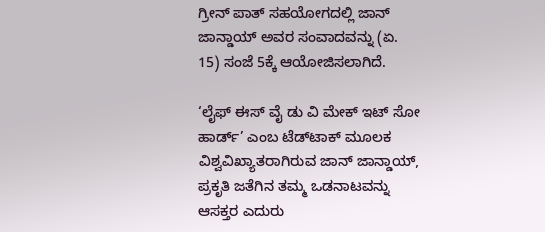ಗ್ರೀನ್ ಪಾತ್ ಸಹಯೋಗದಲ್ಲಿ ಜಾನ್ ಜಾನ್ಡಾಯ್ ಅವರ ಸಂವಾದವನ್ನು (ಏ. 15) ಸಂಜೆ 5ಕ್ಕೆ ಆಯೋಜಿಸಲಾಗಿದೆ.

‘ಲೈಫ್ ಈಸ್ ವೈ ಡು ವಿ ಮೇಕ್ ಇಟ್ ಸೋ ಹಾರ್ಡ್’ ಎಂಬ ಟೆಡ್‍ಟಾಕ್ ಮೂಲಕ ವಿಶ್ವವಿಖ್ಯಾತರಾಗಿರುವ ಜಾನ್ ಜಾನ್ಡಾಯ್, ಪ್ರಕೃತಿ ಜತೆಗಿನ ತಮ್ಮ ಒಡನಾಟವನ್ನು ಆಸಕ್ತರ ಎದುರು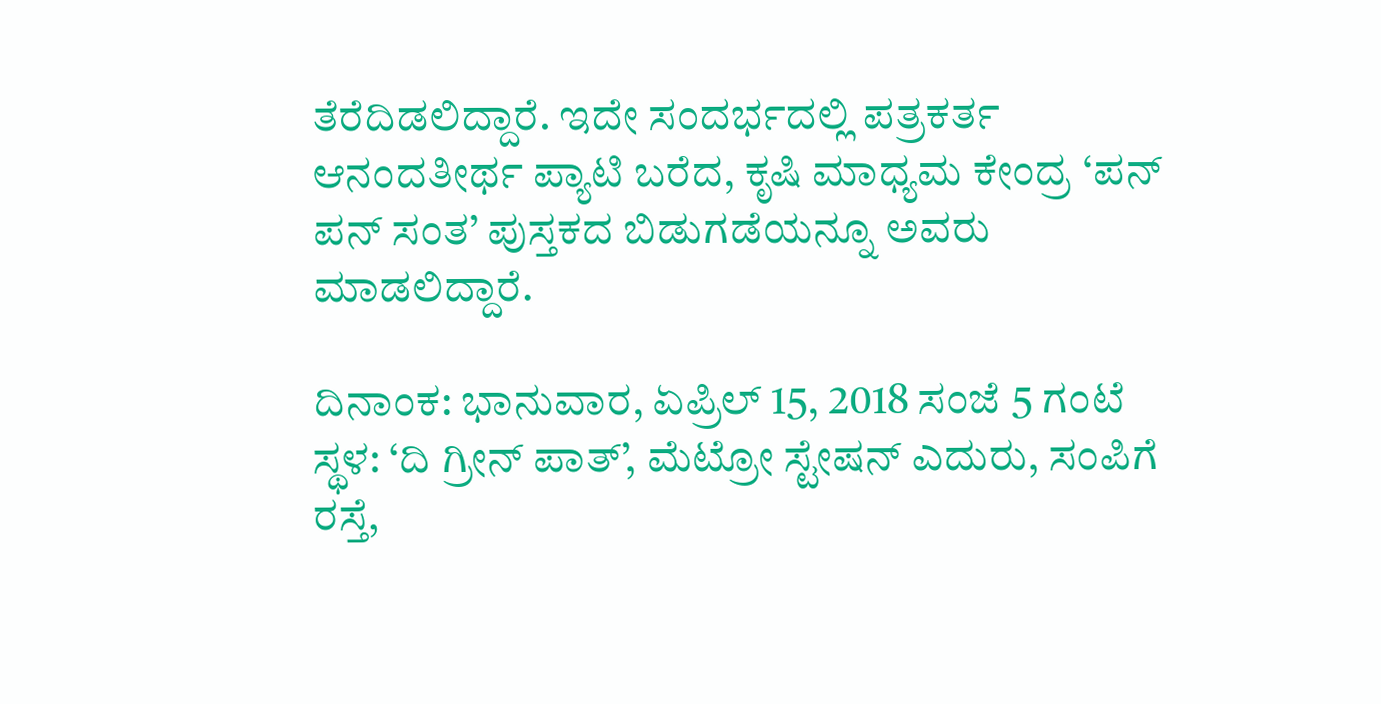ತೆರೆದಿಡಲಿದ್ದಾರೆ. ಇದೇ ಸಂದರ್ಭದಲ್ಲಿ ಪತ್ರಕರ್ತ ಆನಂದತೀರ್ಥ ಪ್ಯಾಟಿ ಬರೆದ, ಕೃಷಿ ಮಾಧ್ಯಮ ಕೇಂದ್ರ ‘ಪನ್ ಪನ್ ಸಂತ’ ಪುಸ್ತಕದ ಬಿಡುಗಡೆಯನ್ನೂ ಅವರು ಮಾಡಲಿದ್ದಾರೆ.

ದಿನಾಂಕ: ಭಾನುವಾರ, ಏಪ್ರಿಲ್ 15, 2018 ಸಂಜೆ 5 ಗಂಟೆ
ಸ್ಥಳ: ‘ದಿ ಗ್ರೀನ್ ಪಾತ್’, ಮೆಟ್ರೋ ಸ್ಟೇಷನ್ ಎದುರು, ಸಂಪಿಗೆ ರಸ್ತೆ,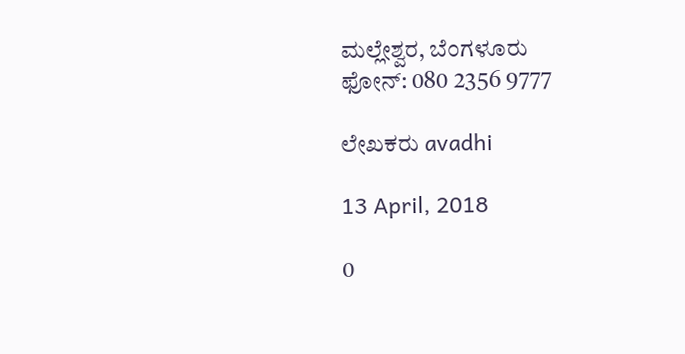ಮಲ್ಲೇಶ್ವರ, ಬೆಂಗಳೂರು
ಫೋನ್: 080 2356 9777

ಲೇಖಕರು avadhi

13 April, 2018

0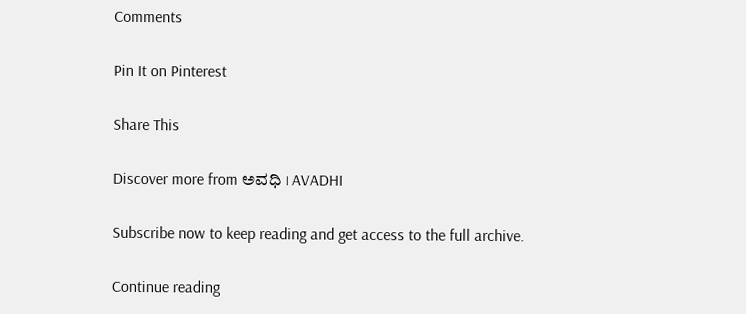Comments

Pin It on Pinterest

Share This

Discover more from ಅವಧಿ । AVADHI

Subscribe now to keep reading and get access to the full archive.

Continue reading